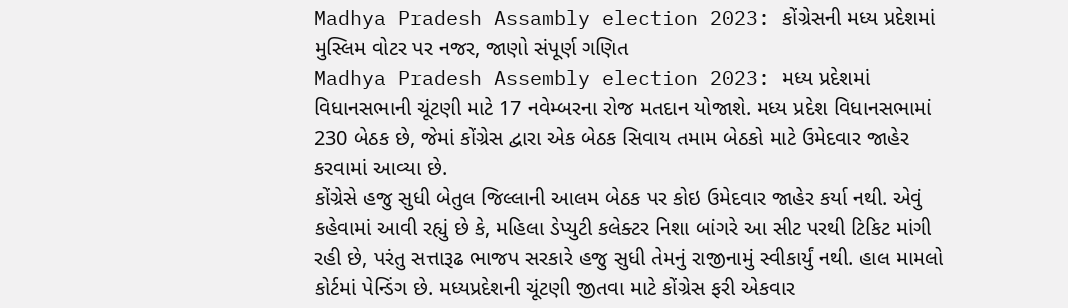Madhya Pradesh Assambly election 2023: કોંગ્રેસની મધ્ય પ્રદેશમાં મુસ્લિમ વોટર પર નજર, જાણો સંપૂર્ણ ગણિત
Madhya Pradesh Assembly election 2023: મધ્ય પ્રદેશમાં વિધાનસભાની ચૂંટણી માટે 17 નવેમ્બરના રોજ મતદાન યોજાશે. મધ્ય પ્રદેશ વિધાનસભામાં 230 બેઠક છે, જેમાં કોંગ્રેસ દ્વારા એક બેઠક સિવાય તમામ બેઠકો માટે ઉમેદવાર જાહેર કરવામાં આવ્યા છે.
કોંગ્રેસે હજુ સુધી બેતુલ જિલ્લાની આલમ બેઠક પર કોઇ ઉમેદવાર જાહેર કર્યા નથી. એવું કહેવામાં આવી રહ્યું છે કે, મહિલા ડેપ્યુટી કલેક્ટર નિશા બાંગરે આ સીટ પરથી ટિકિટ માંગી રહી છે, પરંતુ સત્તારૂઢ ભાજપ સરકારે હજુ સુધી તેમનું રાજીનામું સ્વીકાર્યું નથી. હાલ મામલો કોર્ટમાં પેન્ડિંગ છે. મધ્યપ્રદેશની ચૂંટણી જીતવા માટે કોંગ્રેસ ફરી એકવાર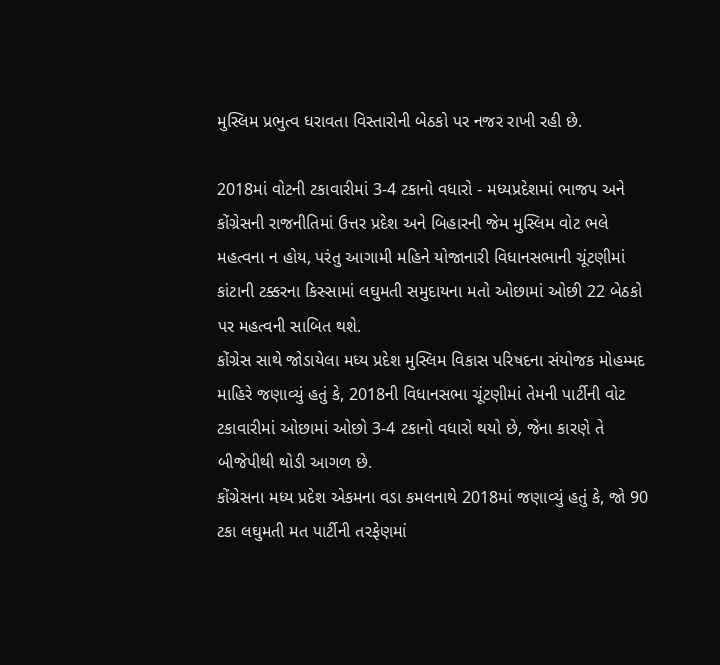મુસ્લિમ પ્રભુત્વ ધરાવતા વિસ્તારોની બેઠકો પર નજર રાખી રહી છે.

2018માં વોટની ટકાવારીમાં 3-4 ટકાનો વધારો - મધ્યપ્રદેશમાં ભાજપ અને કોંગ્રેસની રાજનીતિમાં ઉત્તર પ્રદેશ અને બિહારની જેમ મુસ્લિમ વોટ ભલે મહત્વના ન હોય, પરંતુ આગામી મહિને યોજાનારી વિધાનસભાની ચૂંટણીમાં કાંટાની ટક્કરના કિસ્સામાં લઘુમતી સમુદાયના મતો ઓછામાં ઓછી 22 બેઠકો પર મહત્વની સાબિત થશે.
કોંગ્રેસ સાથે જોડાયેલા મધ્ય પ્રદેશ મુસ્લિમ વિકાસ પરિષદના સંયોજક મોહમ્મદ માહિરે જણાવ્યું હતું કે, 2018ની વિધાનસભા ચૂંટણીમાં તેમની પાર્ટીની વોટ ટકાવારીમાં ઓછામાં ઓછો 3-4 ટકાનો વધારો થયો છે, જેના કારણે તે બીજેપીથી થોડી આગળ છે.
કોંગ્રેસના મધ્ય પ્રદેશ એકમના વડા કમલનાથે 2018માં જણાવ્યું હતું કે, જો 90 ટકા લઘુમતી મત પાર્ટીની તરફેણમાં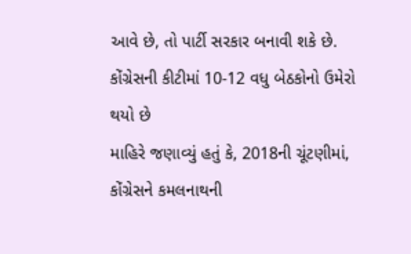આવે છે, તો પાર્ટી સરકાર બનાવી શકે છે. કોંગ્રેસની કીટીમાં 10-12 વધુ બેઠકોનો ઉમેરો થયો છે
માહિરે જણાવ્યું હતું કે, 2018ની ચૂંટણીમાં, કોંગ્રેસને કમલનાથની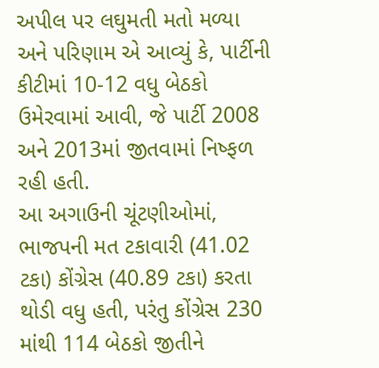અપીલ પર લઘુમતી મતો મળ્યા અને પરિણામ એ આવ્યું કે, પાર્ટીની કીટીમાં 10-12 વધુ બેઠકો ઉમેરવામાં આવી, જે પાર્ટી 2008 અને 2013માં જીતવામાં નિષ્ફળ રહી હતી.
આ અગાઉની ચૂંટણીઓમાં, ભાજપની મત ટકાવારી (41.02 ટકા) કોંગ્રેસ (40.89 ટકા) કરતા થોડી વધુ હતી, પરંતુ કોંગ્રેસ 230 માંથી 114 બેઠકો જીતીને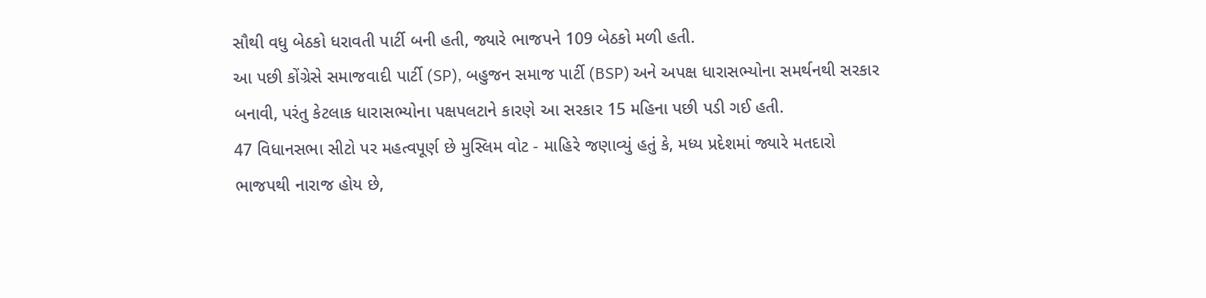સૌથી વધુ બેઠકો ધરાવતી પાર્ટી બની હતી, જ્યારે ભાજપને 109 બેઠકો મળી હતી.
આ પછી કોંગ્રેસે સમાજવાદી પાર્ટી (SP), બહુજન સમાજ પાર્ટી (BSP) અને અપક્ષ ધારાસભ્યોના સમર્થનથી સરકાર બનાવી, પરંતુ કેટલાક ધારાસભ્યોના પક્ષપલટાને કારણે આ સરકાર 15 મહિના પછી પડી ગઈ હતી.
47 વિધાનસભા સીટો પર મહત્વપૂર્ણ છે મુસ્લિમ વોટ - માહિરે જણાવ્યું હતું કે, મધ્ય પ્રદેશમાં જ્યારે મતદારો ભાજપથી નારાજ હોય છે,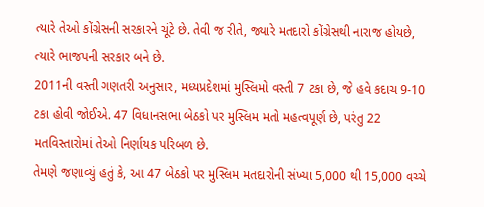ત્યારે તેઓ કોંગ્રેસની સરકારને ચૂંટે છે. તેવી જ રીતે, જ્યારે મતદારો કોંગ્રેસથી નારાજ હોયછે, ત્યારે ભાજપની સરકાર બને છે.
2011ની વસ્તી ગણતરી અનુસાર, મધ્યપ્રદેશમાં મુસ્લિમો વસ્તી 7 ટકા છે, જે હવે કદાચ 9-10 ટકા હોવી જોઈએ. 47 વિધાનસભા બેઠકો પર મુસ્લિમ મતો મહત્વપૂર્ણ છે, પરંતુ 22 મતવિસ્તારોમાં તેઓ નિર્ણાયક પરિબળ છે.
તેમણે જણાવ્યું હતું કે, આ 47 બેઠકો પર મુસ્લિમ મતદારોની સંખ્યા 5,000 થી 15,000 વચ્ચે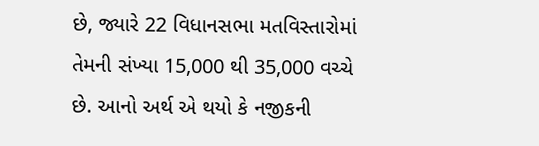છે, જ્યારે 22 વિધાનસભા મતવિસ્તારોમાં તેમની સંખ્યા 15,000 થી 35,000 વચ્ચે છે. આનો અર્થ એ થયો કે નજીકની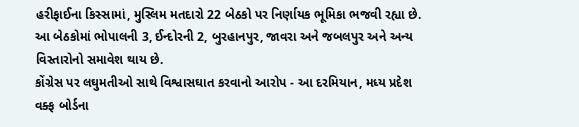હરીફાઈના કિસ્સામાં, મુસ્લિમ મતદારો 22 બેઠકો પર નિર્ણાયક ભૂમિકા ભજવી રહ્યા છે. આ બેઠકોમાં ભોપાલની 3, ઈન્દોરની 2, બુરહાનપુર, જાવરા અને જબલપુર અને અન્ય વિસ્તારોનો સમાવેશ થાય છે.
કોંગ્રેસ પર લઘુમતીઓ સાથે વિશ્વાસઘાત કરવાનો આરોપ - આ દરમિયાન, મધ્ય પ્રદેશ વક્ફ બોર્ડના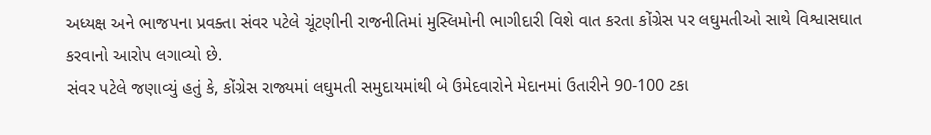અધ્યક્ષ અને ભાજપના પ્રવક્તા સંવર પટેલે ચૂંટણીની રાજનીતિમાં મુસ્લિમોની ભાગીદારી વિશે વાત કરતા કોંગ્રેસ પર લઘુમતીઓ સાથે વિશ્વાસઘાત કરવાનો આરોપ લગાવ્યો છે.
સંવર પટેલે જણાવ્યું હતું કે, કોંગ્રેસ રાજ્યમાં લઘુમતી સમુદાયમાંથી બે ઉમેદવારોને મેદાનમાં ઉતારીને 90-100 ટકા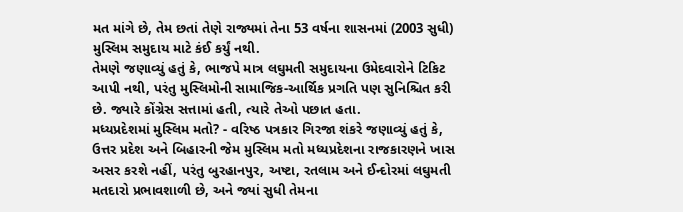મત માંગે છે, તેમ છતાં તેણે રાજ્યમાં તેના 53 વર્ષના શાસનમાં (2003 સુધી) મુસ્લિમ સમુદાય માટે કંઈ કર્યું નથી.
તેમણે જણાવ્યું હતું કે, ભાજપે માત્ર લઘુમતી સમુદાયના ઉમેદવારોને ટિકિટ આપી નથી, પરંતુ મુસ્લિમોની સામાજિક-આર્થિક પ્રગતિ પણ સુનિશ્ચિત કરી છે. જ્યારે કોંગ્રેસ સત્તામાં હતી, ત્યારે તેઓ પછાત હતા.
મધ્યપ્રદેશમાં મુસ્લિમ મતો? - વરિષ્ઠ પત્રકાર ગિરજા શંકરે જણાવ્યું હતું કે, ઉત્તર પ્રદેશ અને બિહારની જેમ મુસ્લિમ મતો મધ્યપ્રદેશના રાજકારણને ખાસ અસર કરશે નહીં, પરંતુ બુરહાનપુર, અષ્ટા, રતલામ અને ઈન્દોરમાં લઘુમતી મતદારો પ્રભાવશાળી છે, અને જ્યાં સુધી તેમના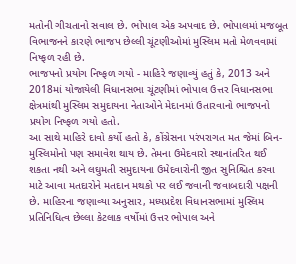મતોની ગીચતાનો સવાલ છે. ભોપાલ એક અપવાદ છે. ભોપાલમાં મજબૂત વિભાજનને કારણે ભાજપ છેલ્લી ચૂંટણીઓમાં મુસ્લિમ મતો મેળવવામાં નિષ્ફળ રહી છે.
ભાજપનો પ્રયોગ નિષ્ફળ ગયો - માહિરે જણાવ્યું હતું કે, 2013 અને 2018માં યોજાયેલી વિધાનસભા ચૂંટણીમાં ભોપાલ ઉત્તર વિધાનસભા ક્ષેત્રમાંથી મુસ્લિમ સમુદાયના નેતાઓને મેદાનમાં ઉતારવાનો ભાજપનો પ્રયોગ નિષ્ફળ ગયો હતો.
આ સાથે માહિરે દાવો કર્યો હતો કે, કોંગ્રેસના પરંપરાગત મત જેમાં બિન-મુસ્લિમોનો પણ સમાવેશ થાય છે. તેમના ઉમેદવારો સ્થાનાંતરિત થઈ શકતા નથી અને લઘુમતી સમુદાયના ઉમેદવારોની જીત સુનિશ્ચિત કરવા માટે આવા મતદારોને મતદાન મથકો પર લઈ જવાની જવાબદારી પક્ષની છે. માહિરના જણાવ્યા અનુસાર, મધ્યપ્રદેશ વિધાનસભામાં મુસ્લિમ પ્રતિનિધિત્વ છેલ્લા કેટલાક વર્ષોમાં ઉત્તર ભોપાલ અને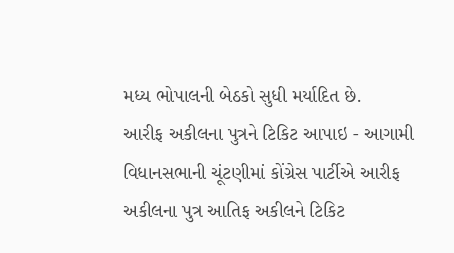મધ્ય ભોપાલની બેઠકો સુધી મર્યાદિત છે.
આરીફ અકીલના પુત્રને ટિકિટ આપાઇ - આગામી વિધાનસભાની ચૂંટણીમાં કોંગ્રેસ પાર્ટીએ આરીફ અકીલના પુત્ર આતિફ અકીલને ટિકિટ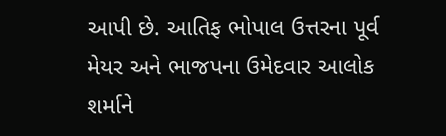આપી છે. આતિફ ભોપાલ ઉત્તરના પૂર્વ મેયર અને ભાજપના ઉમેદવાર આલોક શર્માને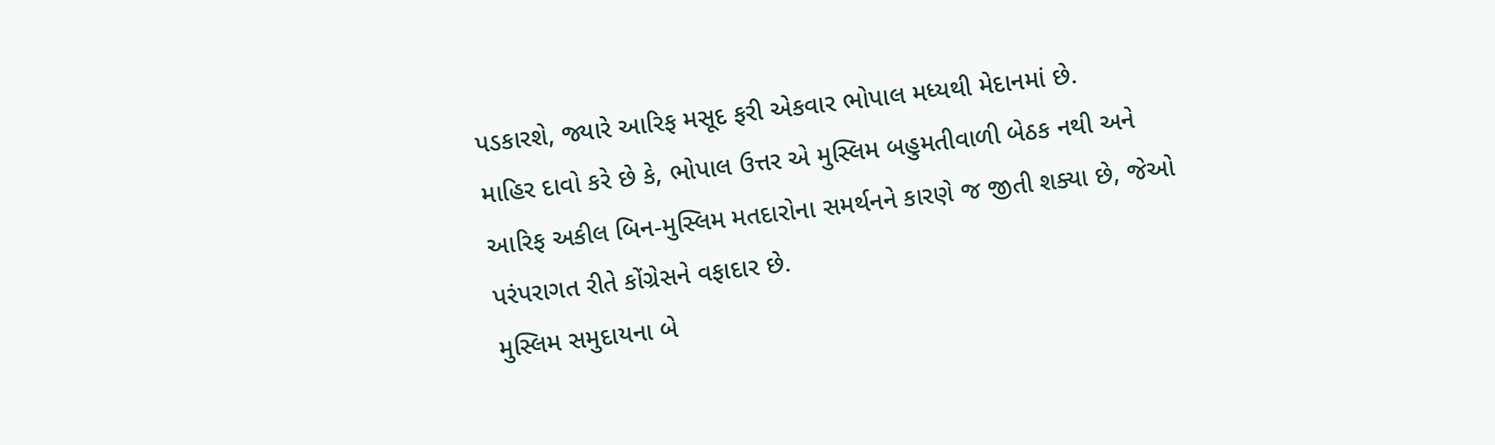પડકારશે, જ્યારે આરિફ મસૂદ ફરી એકવાર ભોપાલ મધ્યથી મેદાનમાં છે.
માહિર દાવો કરે છે કે, ભોપાલ ઉત્તર એ મુસ્લિમ બહુમતીવાળી બેઠક નથી અને આરિફ અકીલ બિન-મુસ્લિમ મતદારોના સમર્થનને કારણે જ જીતી શક્યા છે, જેઓ પરંપરાગત રીતે કોંગ્રેસને વફાદાર છે.
મુસ્લિમ સમુદાયના બે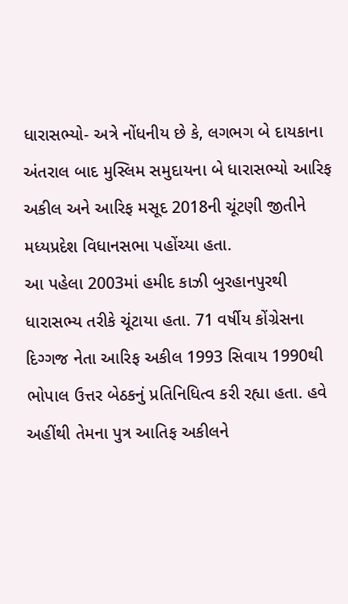ધારાસભ્યો- અત્રે નોંધનીય છે કે, લગભગ બે દાયકાના અંતરાલ બાદ મુસ્લિમ સમુદાયના બે ધારાસભ્યો આરિફ અકીલ અને આરિફ મસૂદ 2018ની ચૂંટણી જીતીને મધ્યપ્રદેશ વિધાનસભા પહોંચ્યા હતા.
આ પહેલા 2003માં હમીદ કાઝી બુરહાનપુરથી ધારાસભ્ય તરીકે ચૂંટાયા હતા. 71 વર્ષીય કોંગ્રેસના દિગ્ગજ નેતા આરિફ અકીલ 1993 સિવાય 1990થી ભોપાલ ઉત્તર બેઠકનું પ્રતિનિધિત્વ કરી રહ્યા હતા. હવે અહીંથી તેમના પુત્ર આતિફ અકીલને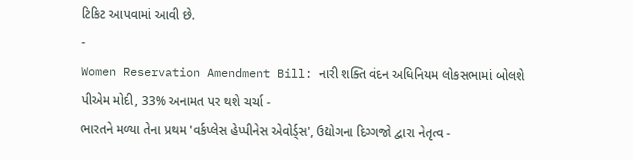ટિકિટ આપવામાં આવી છે.
-
Women Reservation Amendment Bill: નારી શક્તિ વંદન અધિનિયમ લોકસભામાં બોલશે પીએમ મોદી, 33% અનામત પર થશે ચર્ચા -
ભારતને મળ્યા તેના પ્રથમ 'વર્કપ્લેસ હેપ્પીનેસ એવોર્ડ્સ', ઉદ્યોગના દિગ્ગજો દ્વારા નેતૃત્વ -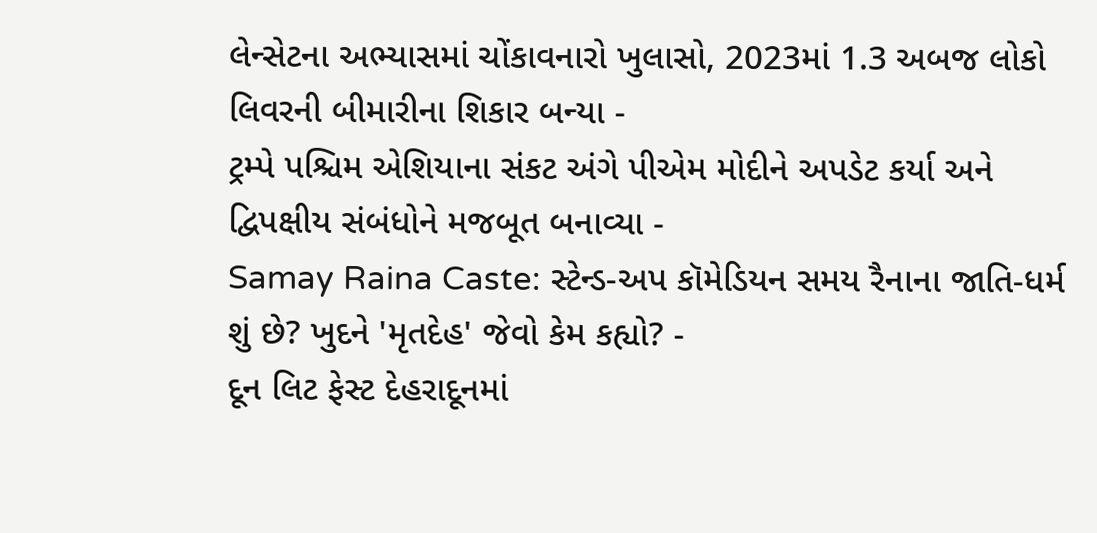લેન્સેટના અભ્યાસમાં ચોંકાવનારો ખુલાસો, 2023માં 1.3 અબજ લોકો લિવરની બીમારીના શિકાર બન્યા -
ટ્રમ્પે પશ્ચિમ એશિયાના સંકટ અંગે પીએમ મોદીને અપડેટ કર્યા અને દ્વિપક્ષીય સંબંધોને મજબૂત બનાવ્યા -
Samay Raina Caste: સ્ટેન્ડ-અપ કૉમેડિયન સમય રૈનાના જાતિ-ધર્મ શું છે? ખુદને 'મૃતદેહ' જેવો કેમ કહ્યો? -
દૂન લિટ ફેસ્ટ દેહરાદૂનમાં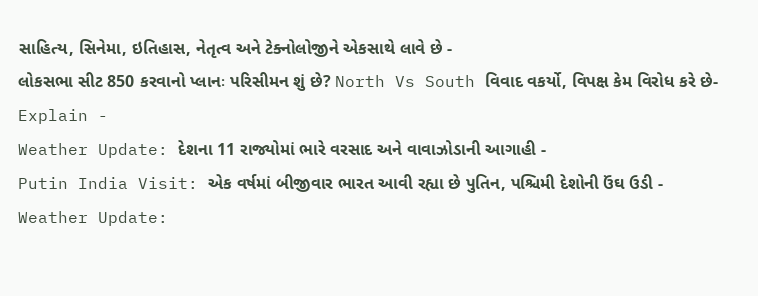સાહિત્ય, સિનેમા, ઇતિહાસ, નેતૃત્વ અને ટેક્નોલોજીને એકસાથે લાવે છે -
લોકસભા સીટ 850 કરવાનો પ્લાનઃ પરિસીમન શું છે? North Vs South વિવાદ વકર્યો, વિપક્ષ કેમ વિરોધ કરે છે- Explain -
Weather Update: દેશના 11 રાજ્યોમાં ભારે વરસાદ અને વાવાઝોડાની આગાહી -
Putin India Visit: એક વર્ષમાં બીજીવાર ભારત આવી રહ્યા છે પુતિન, પશ્ચિમી દેશોની ઉંઘ ઉડી -
Weather Update: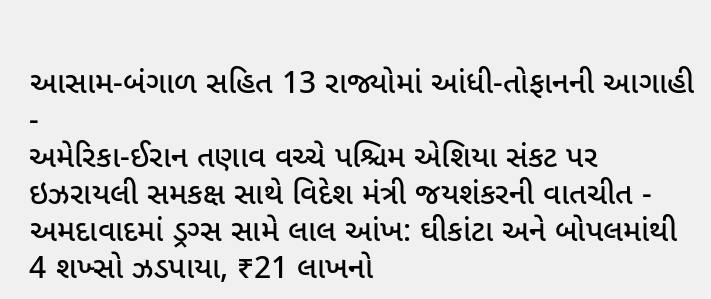આસામ-બંગાળ સહિત 13 રાજ્યોમાં આંધી-તોફાનની આગાહી -
અમેરિકા-ઈરાન તણાવ વચ્ચે પશ્ચિમ એશિયા સંકટ પર ઇઝરાયલી સમકક્ષ સાથે વિદેશ મંત્રી જયશંકરની વાતચીત -
અમદાવાદમાં ડ્રગ્સ સામે લાલ આંખ: ઘીકાંટા અને બોપલમાંથી 4 શખ્સો ઝડપાયા, ₹21 લાખનો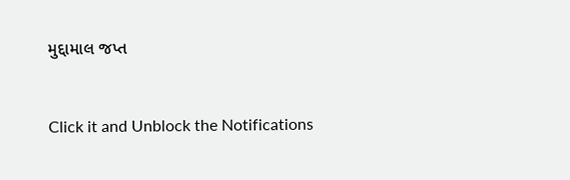મુદ્દામાલ જપ્ત



Click it and Unblock the Notifications